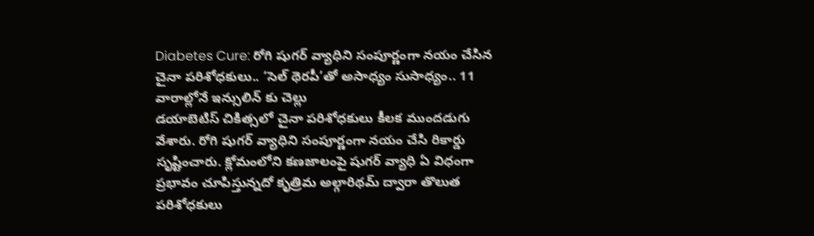Diabetes Cure: రోగి షుగర్ వ్యాధిని సంపూర్ణంగా నయం చేసిన చైనా పరిశోధకులు.. ‘సెల్ థెరపీ’తో అసాధ్యం సుసాధ్యం.. 11 వారాల్లోనే ఇన్సులిన్ కు చెల్లు
డయాబెటిస్ చికిత్సలో చైనా పరిశోధకులు కీలక ముందడుగు వేశారు. రోగి షుగర్ వ్యాధిని సంపూర్ణంగా నయం చేసి రికార్డు సృష్టించారు. క్లోమంలోని కణజాలంపై షుగర్ వ్యాధి ఏ విధంగా ప్రభావం చూపిస్తున్నదో కృత్రిమ అల్గారిథమ్ ద్వారా తొలుత పరిశోధకులు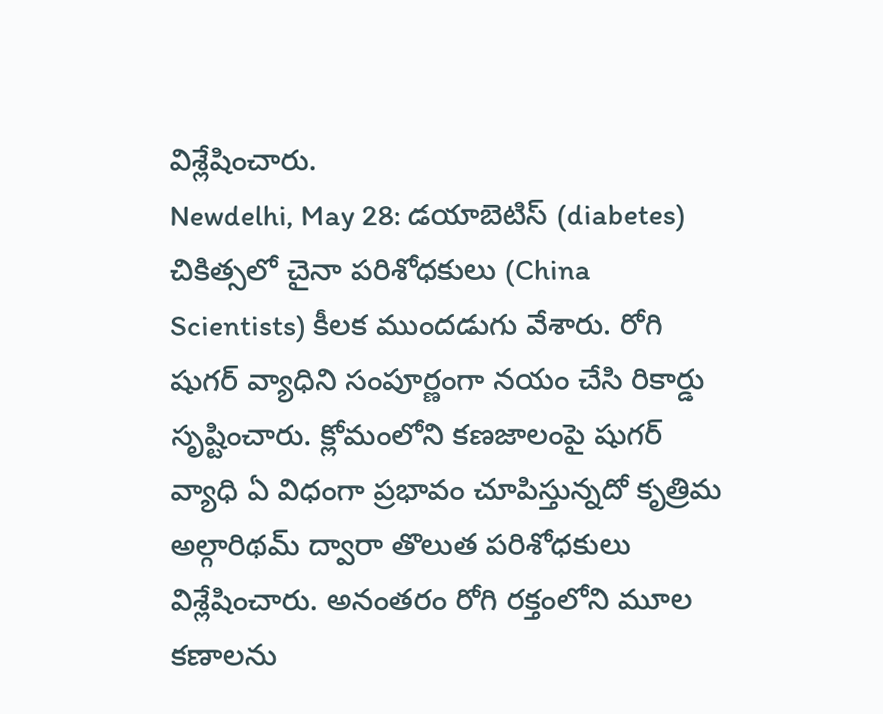విశ్లేషించారు.
Newdelhi, May 28: డయాబెటిస్ (diabetes) చికిత్సలో చైనా పరిశోధకులు (China Scientists) కీలక ముందడుగు వేశారు. రోగి షుగర్ వ్యాధిని సంపూర్ణంగా నయం చేసి రికార్డు సృష్టించారు. క్లోమంలోని కణజాలంపై షుగర్ వ్యాధి ఏ విధంగా ప్రభావం చూపిస్తున్నదో కృత్రిమ అల్గారిథమ్ ద్వారా తొలుత పరిశోధకులు విశ్లేషించారు. అనంతరం రోగి రక్తంలోని మూల కణాలను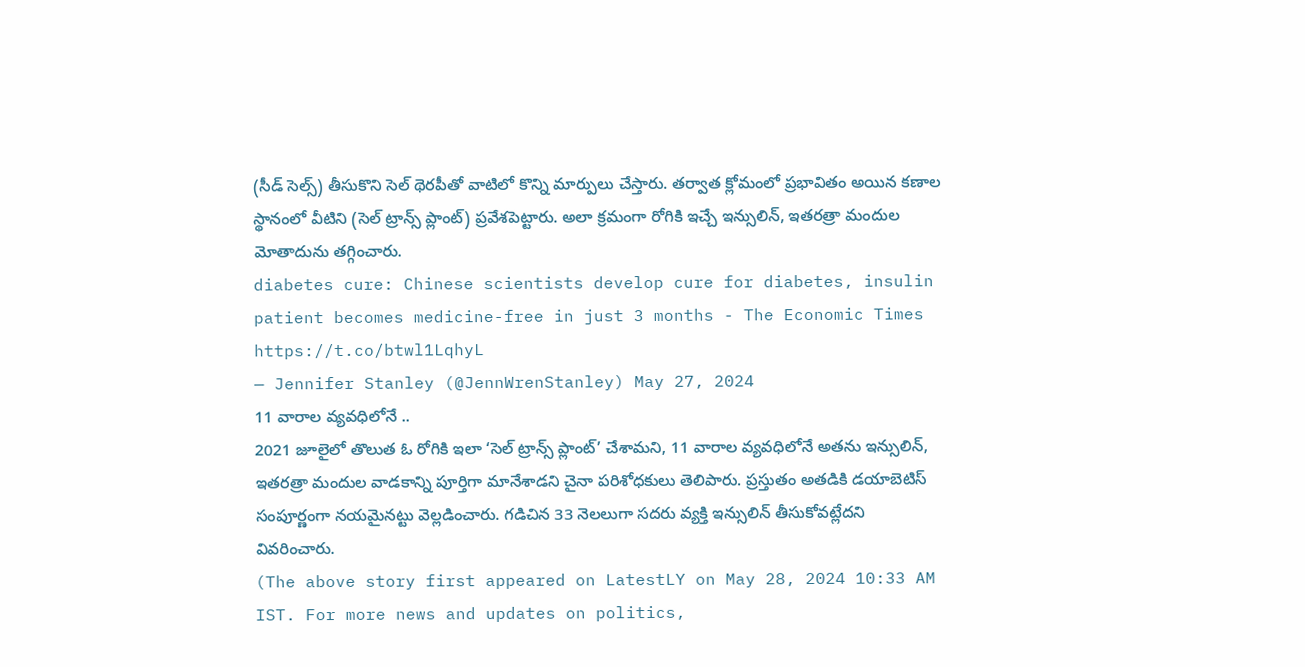(సీడ్ సెల్స్) తీసుకొని సెల్ థెరపీతో వాటిలో కొన్ని మార్పులు చేస్తారు. తర్వాత క్లోమంలో ప్రభావితం అయిన కణాల స్థానంలో వీటిని (సెల్ ట్రాన్స్ ప్లాంట్) ప్రవేశపెట్టారు. అలా క్రమంగా రోగికి ఇచ్చే ఇన్సులిన్, ఇతరత్రా మందుల మోతాదును తగ్గించారు.
diabetes cure: Chinese scientists develop cure for diabetes, insulin patient becomes medicine-free in just 3 months - The Economic Times https://t.co/btwl1LqhyL
— Jennifer Stanley (@JennWrenStanley) May 27, 2024
11 వారాల వ్యవధిలోనే ..
2021 జూలైలో తొలుత ఓ రోగికి ఇలా ‘సెల్ ట్రాన్స్ ప్లాంట్’ చేశామని, 11 వారాల వ్యవధిలోనే అతను ఇన్సులిన్, ఇతరత్రా మందుల వాడకాన్ని పూర్తిగా మానేశాడని చైనా పరిశోధకులు తెలిపారు. ప్రస్తుతం అతడికి డయాబెటిస్ సంపూర్ణంగా నయమైనట్టు వెల్లడించారు. గడిచిన 33 నెలలుగా సదరు వ్యక్తి ఇన్సులిన్ తీసుకోవట్లేదని వివరించారు.
(The above story first appeared on LatestLY on May 28, 2024 10:33 AM IST. For more news and updates on politics,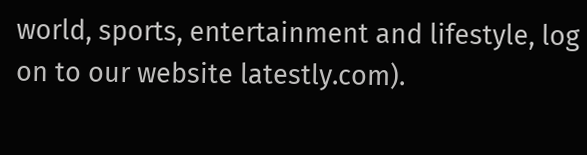world, sports, entertainment and lifestyle, log on to our website latestly.com).